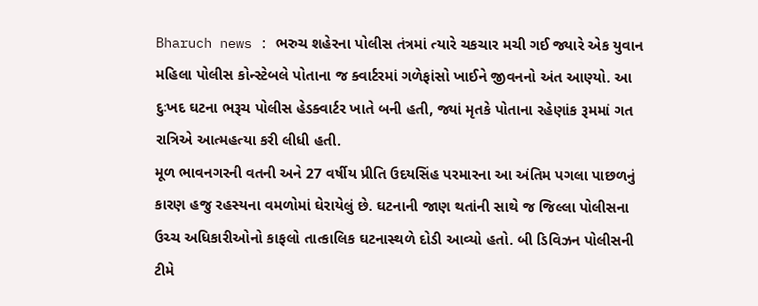Bharuch news : ભરુચ શહેરના પોલીસ તંત્રમાં ત્યારે ચકચાર મચી ગઈ જ્યારે એક યુવાન મહિલા પોલીસ કોન્સ્ટેબલે પોતાના જ ક્વાર્ટરમાં ગળેફાંસો ખાઈને જીવનનો અંત આણ્યો. આ દુઃખદ ઘટના ભરૂચ પોલીસ હેડક્વાર્ટર ખાતે બની હતી, જ્યાં મૃતકે પોતાના રહેણાંક રૂમમાં ગત રાત્રિએ આત્મહત્યા કરી લીધી હતી.
મૂળ ભાવનગરની વતની અને 27 વર્ષીય પ્રીતિ ઉદયસિંહ પરમારના આ અંતિમ પગલા પાછળનું કારણ હજુ રહસ્યના વમળોમાં ઘેરાયેલું છે. ઘટનાની જાણ થતાંની સાથે જ જિલ્લા પોલીસના ઉચ્ચ અધિકારીઓનો કાફલો તાત્કાલિક ઘટનાસ્થળે દોડી આવ્યો હતો. બી ડિવિઝન પોલીસની ટીમે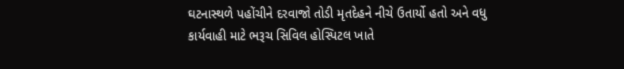ઘટનાસ્થળે પહોંચીને દરવાજો તોડી મૃતદેહને નીચે ઉતાર્યો હતો અને વધુ કાર્યવાહી માટે ભરૂચ સિવિલ હોસ્પિટલ ખાતે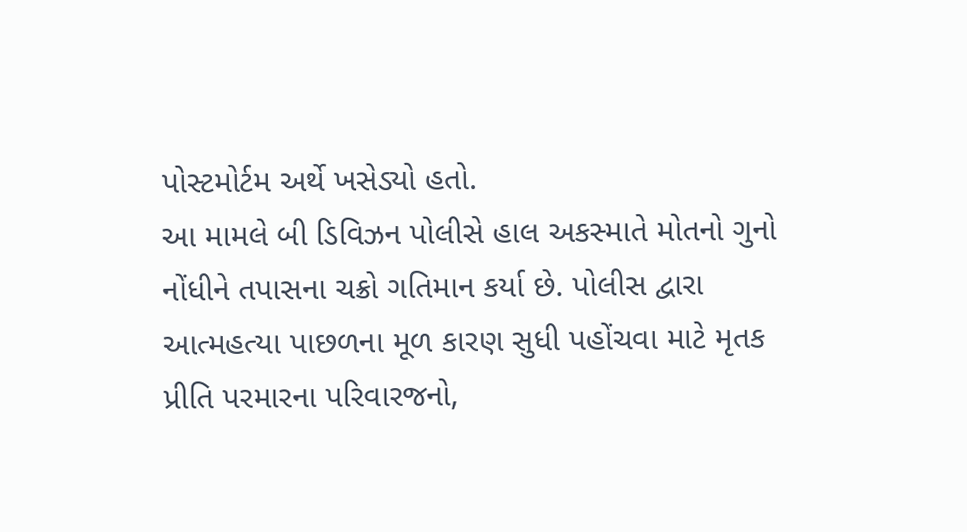પોસ્ટમોર્ટમ અર્થે ખસેડ્યો હતો.
આ મામલે બી ડિવિઝન પોલીસે હાલ અકસ્માતે મોતનો ગુનો નોંધીને તપાસના ચક્રો ગતિમાન કર્યા છે. પોલીસ દ્વારા આત્મહત્યા પાછળના મૂળ કારણ સુધી પહોંચવા માટે મૃતક પ્રીતિ પરમારના પરિવારજનો,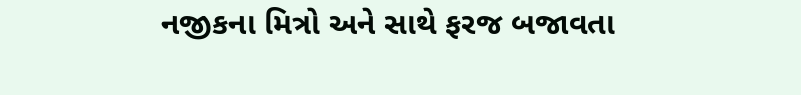નજીકના મિત્રો અને સાથે ફરજ બજાવતા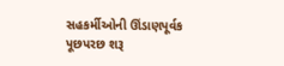સહકર્મીઓની ઊંડાણપૂર્વક પૂછપરછ શરૂ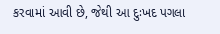કરવામાં આવી છે, જેથી આ દુઃખદ પગલા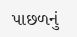પાછળનું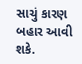સાચું કારણ બહાર આવી શકે.